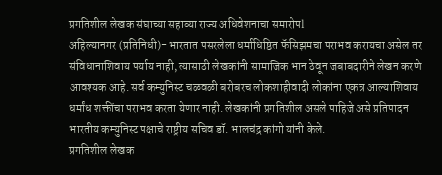प्रगतिशील लेखक संघाच्या सहाव्या राज्य अधिवेशनाचा समारोपl
अहिल्यानगर (प्रतिनिधी)- भारतात पसरलेला धर्माधिष्ठित फॅसिझमचा पराभव करायचा असेल तर संविधानाशिवाय पर्याय नाही, त्यासाठी लेखकांनी सामाजिक भान ठेवून जबाबदारीने लेखन करणे आवश्यक आहे. सर्व कम्युनिस्ट चळवळी बरोबरच लोकशाहीवादी लोकांना एकत्र आल्याशिवाय धर्मांध शक्तींचा पराभव करता येणार नाही. लेखकांनी प्रगतिशील असले पाहिजे असे प्रतिपादन भारतीय कम्युनिस्ट पक्षाचे राष्ट्रीय सचिव डॉ. भालचंद्र कांगो यांनी केले.
प्रगतिशील लेखक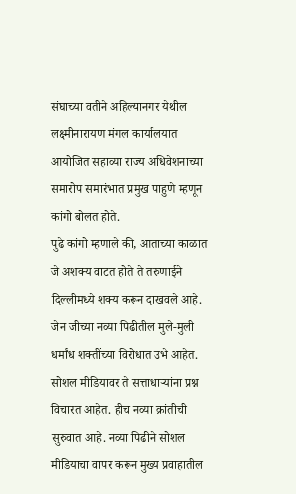संघाच्या वतीने अहिल्यानगर येथील लक्ष्मीनारायण मंगल कार्यालयात आयोजित सहाव्या राज्य अधिवेशनाच्या समारोप समारंभात प्रमुख पाहुणे म्हणून कांगो बोलत होते.
पुढे कांगो म्हणाले की, आताच्या काळात जे अशक्य वाटत होते ते तरुणाईने दिल्लीमध्ये शक्य करून दाखवले आहे. जेन जीच्या नव्या पिढीतील मुले-मुली धर्मांध शक्तींच्या विरोधात उभे आहेत. सोशल मीडियावर ते सत्ताधाऱ्यांना प्रश्न विचारत आहेत. हीच नव्या क्रांतीची सुरुवात आहे. नव्या पिढीने सोशल मीडियाचा वापर करून मुख्य प्रवाहातील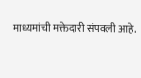माध्यमांची मक्तेदारी संपवली आहे.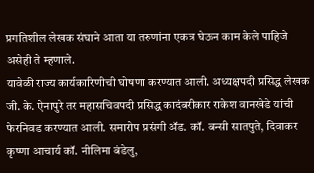प्रगतिशील लेखक संघाने आता या तरुणांना एकत्र घेऊन काम केले पाहिजे असेही ते म्हणाले.
यावेळी राज्य कार्यकारिणीची घोषणा करण्यात आली. अध्यक्षपदी प्रसिद्ध लेखक जी. के. ऐनापुरे तर महासचिवपदी प्रसिद्ध कादंबरीकार राकेश वानखेडे यांची फेरनिवड करण्यात आली. समारोप प्रसंगी ॲड. कॉ. बन्सी सातपुते, दिवाकर कृष्णा आचार्य कॉ. नीलिमा बंडेलु,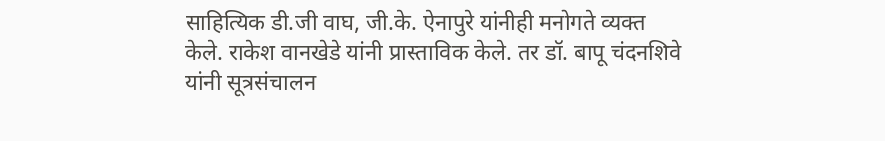साहित्यिक डी.जी वाघ, जी.के. ऐनापुरे यांनीही मनोगते व्यक्त केले. राकेश वानखेडे यांनी प्रास्ताविक केले. तर डॉ. बापू चंदनशिवे यांनी सूत्रसंचालन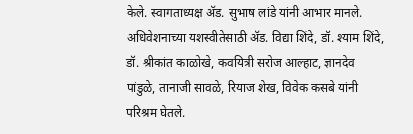केले. स्वागताध्यक्ष ॲड. सुभाष लांडे यांनी आभार मानले. अधिवेशनाच्या यशस्वीतेसाठी ॲड. विद्या शिंदे, डॉ. श्याम शिंदे, डॉ. श्रीकांत काळोखे, कवयित्री सरोज आल्हाट, ज्ञानदेव पांडुळे, तानाजी सावळे, रियाज शेख, विवेक कसबे यांनी परिश्रम घेतले.